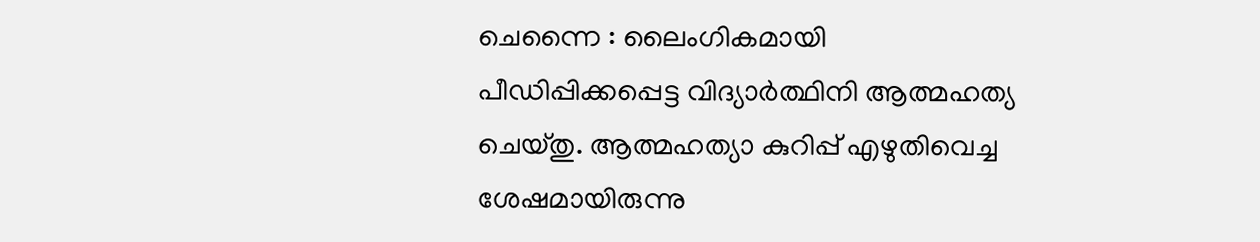ചെന്നൈ : ലൈംഗികമായി പീഡിപ്പിക്കപ്പെട്ട വിദ്യാർത്ഥിനി ആത്മഹത്യ ചെയ്തു. ആത്മഹത്യാ കുറിപ്പ് എഴുതിവെച്ച ശേഷമായിരുന്നു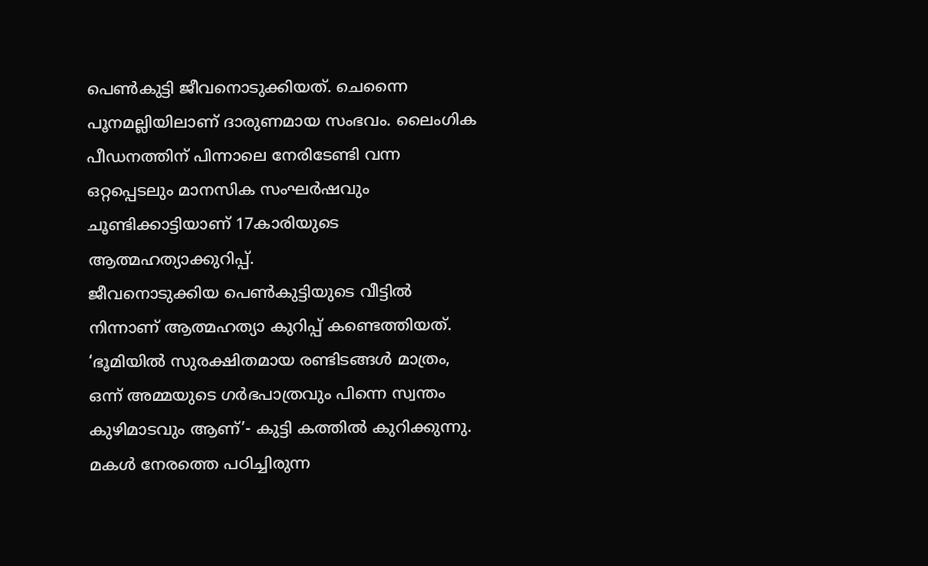പെൺകുട്ടി ജീവനൊടുക്കിയത്. ചെന്നൈ പൂനമല്ലിയിലാണ് ദാരുണമായ സംഭവം. ലൈംഗിക പീഡനത്തിന് പിന്നാലെ നേരിടേണ്ടി വന്ന ഒറ്റപ്പെടലും മാനസിക സംഘർഷവും ചൂണ്ടിക്കാട്ടിയാണ് 17കാരിയുടെ ആത്മഹത്യാക്കുറിപ്പ്.
ജീവനൊടുക്കിയ പെൺകുട്ടിയുടെ വീട്ടിൽ നിന്നാണ് ആത്മഹത്യാ കുറിപ്പ് കണ്ടെത്തിയത്. ‘ഭൂമിയിൽ സുരക്ഷിതമായ രണ്ടിടങ്ങൾ മാത്രം, ഒന്ന് അമ്മയുടെ ഗർഭപാത്രവും പിന്നെ സ്വന്തം കുഴിമാടവും ആണ്’- കുട്ടി കത്തിൽ കുറിക്കുന്നു. മകൾ നേരത്തെ പഠിച്ചിരുന്ന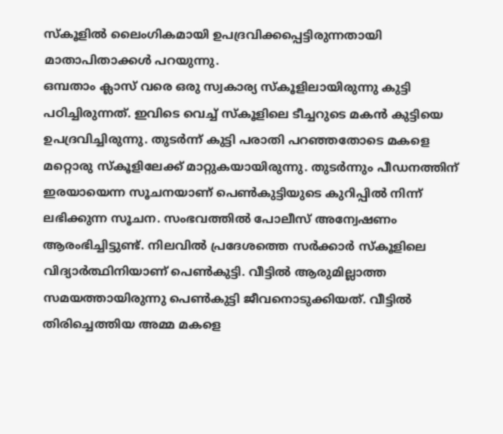സ്കൂളിൽ ലൈംഗികമായി ഉപദ്രവിക്കപ്പെട്ടിരുന്നതായി മാതാപിതാക്കൾ പറയുന്നു.
ഒമ്പതാം ക്ലാസ് വരെ ഒരു സ്വകാര്യ സ്കൂളിലായിരുന്നു കുട്ടി പഠിച്ചിരുന്നത്. ഇവിടെ വെച്ച് സ്കൂളിലെ ടീച്ചറുടെ മകൻ കുട്ടിയെ ഉപദ്രവിച്ചിരുന്നു. തുടർന്ന് കുട്ടി പരാതി പറഞ്ഞതോടെ മകളെ മറ്റൊരു സ്കൂളിലേക്ക് മാറ്റുകയായിരുന്നു. തുടർന്നും പീഡനത്തിന് ഇരയായെന്ന സൂചനയാണ് പെൺകുട്ടിയുടെ കുറിപ്പിൽ നിന്ന് ലഭിക്കുന്ന സൂചന. സംഭവത്തിൽ പോലീസ് അന്വേഷണം ആരംഭിച്ചിട്ടുണ്ട്. നിലവിൽ പ്രദേശത്തെ സർക്കാർ സ്കൂളിലെ വിദ്യാർത്ഥിനിയാണ് പെൺകുട്ടി. വീട്ടിൽ ആരുമില്ലാത്ത സമയത്തായിരുന്നു പെൺകുട്ടി ജീവനൊടുക്കിയത്. വീട്ടിൽ തിരിച്ചെത്തിയ അമ്മ മകളെ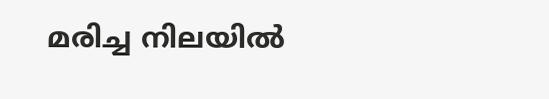മരിച്ച നിലയിൽ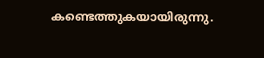കണ്ടെത്തുകയായിരുന്നു.